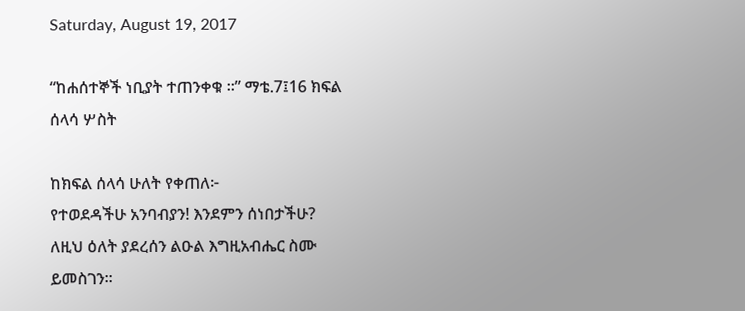Saturday, August 19, 2017

“ከሐሰተኞች ነቢያት ተጠንቀቁ ፡፡” ማቴ.7፤16 ክፍል ሰላሳ ሦስት

ከክፍል ሰላሳ ሁለት የቀጠለ፦
የተወደዳችሁ አንባብያን! እንደምን ሰነበታችሁ?
ለዚህ ዕለት ያደረሰን ልዑል እግዚአብሔር ስሙ ይመስገን፡፡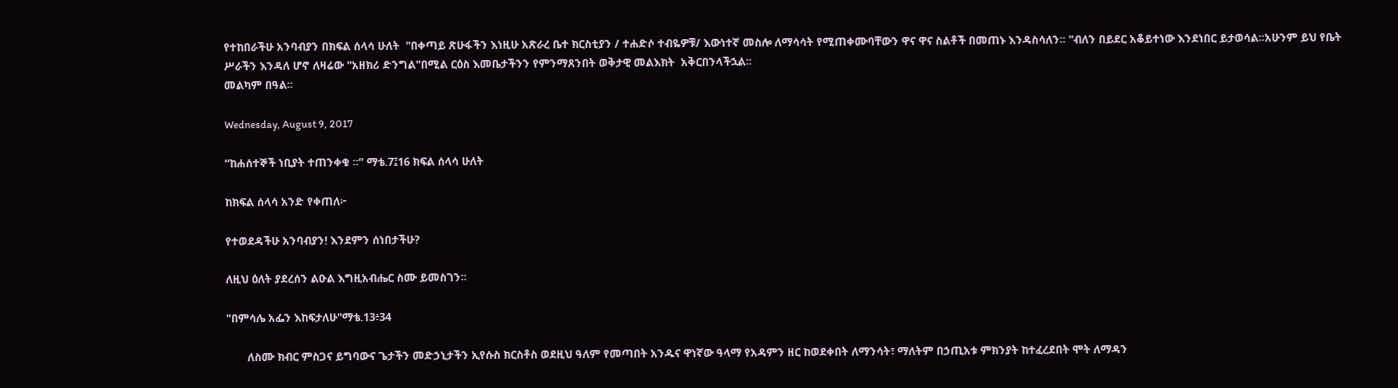የተከበራችሁ አንባብያን በክፍል ሰላሳ ሁለት  "በቀጣይ ጽሁፋችን እነዚሁ አጽራረ ቤተ ክርስቲያን / ተሐድሶ ተብዬዎቹ/ እውነተኛ መስሎ ለማሳሳት የሚጠቀሙባቸውን ዋና ዋና ስልቶች በመጠኑ እንዳስሳለን፡፡ "ብለን በይደር አቆይተነው እንደነበር ይታወሳል፡፡አሁንም ይህ የቤት ሥራችን እንዳለ ሆኖ ለዛሬው "አዘክሪ ድንግል"በሚል ርዕስ እመቤታችንን የምንማጸንበት ወቅታዊ መልእክት  አቅርበንላችኋል፡፡
መልካም በዓል፡፡

Wednesday, August 9, 2017

“ከሐሰተኞች ነቢያት ተጠንቀቁ ፡፡” ማቴ.7፤16 ክፍል ሰላሳ ሁለት

ከክፍል ሰላሳ አንድ የቀጠለ፦

የተወደዳችሁ አንባብያን! እንደምን ሰነበታችሁ?

ለዚህ ዕለት ያደረሰን ልዑል እግዚአብሔር ስሙ ይመስገን፡፡

"በምሳሌ አፌን እከፍታለሁ"ማቴ.13፥34

       ለስሙ ክብር ምስጋና ይግባውና ጌታችን መድኃኒታችን ኢየሱስ ክርስቶስ ወደዚህ ዓለም የመጣበት አንዱና ዋነኛው ዓላማ የአዳምን ዘር ከወደቀበት ለማንሳት፣ ማለትም በኃጢአቱ ምክንያት ከተፈረደበት ሞት ለማዳን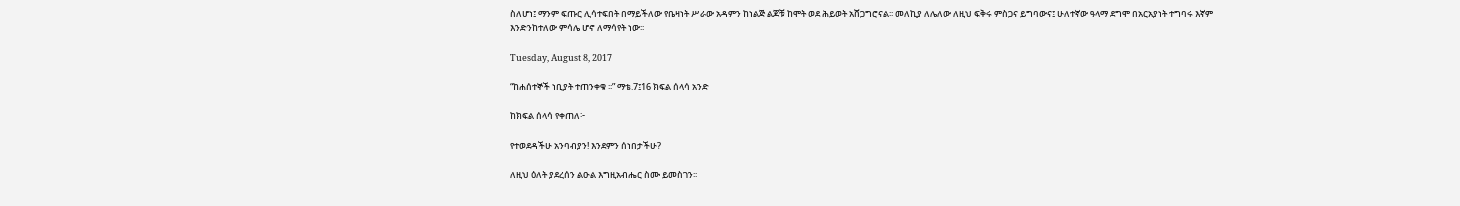ስለሆነ፤ ማንም ፍጡር ሊሳተፍበት በማይችለው የቤዛነት ሥራው አዳምን ከነልጅ ልጆቹ ከሞት ወደ ሕይወት አሸጋግሮናል፡፡ መለኪያ ለሌለው ለዚህ ፍቅሩ ምስጋና ይግባውና፤ ሁለተኛው ዓላማ ደግሞ በአርአያነት ተግባሩ እኛም እንድንከተለው ምሳሌ ሆኖ ለማሳየት ነው፡፡

Tuesday, August 8, 2017

“ከሐሰተኞች ነቢያት ተጠንቀቁ ፡፡” ማቴ.7፤16 ክፍል ሰላሳ አንድ

ከክፍል ሰላሳ የቀጠለ፦

የተወደዳችሁ አንባብያን! እንደምን ሰነበታችሁ?

ለዚህ ዕለት ያደረሰን ልዑል እግዚአብሔር ስሙ ይመስገን፡፡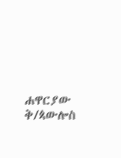ሐዋርያው ቅ/ጳውሎስ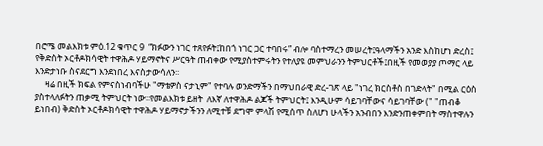በሮሜ መልእክቱ ምዕ.12 ቁጥር 9  “ክፉውን ነገር ተጸየፉት፤ከበጎ ነገር ጋር ተባበሩ” ብሎ ባስተማረን መሠረት፤ዓላማችን አንድ እስከሆነ ድረስ፤ የቅድስት ኦርቶዶክሳዊት ተዋሕዶ ሃይማኖትና ሥርዓት ጠብቀው የሚያስተምሩትን የተለያዩ መምህራንን ትምህርቶች፤በዚች የመወያያ ጦማር ላይ እንድታነቡ ስናደርግ እንደነበረ እናስታውሳለን፡፡
     ዛሬ በዚች ክፍል የምናስነብባችሁ "ማቴዎስ ናታኒም" የተባሉ ወንድማችን በማህበራዊ ድረ-ገጽ ላይ "ነገረ ክርስቶስ በገድላት" በሚል ርዕስ ያስተላለፉትን ጠቃሚ ትምህርት ነው፡፡የመልእክቱ ይዘት  ለእኛ ለተዋሕዶ ልጆች ትምህርት፤ እንዲሁም ሳይገባቸውና ሳይገባቸው (" "ጠብቆ ይነበብ) ቅድስት ኦርቶዶክሳዊት ተዋሕዶ ሃይማኖታችንን ለሚተቹ ደግሞ ምላሽ የሚሰጥ ስለሆነ ሁላችን አንብበን እንድንጠቀምበት ማስተዋሉን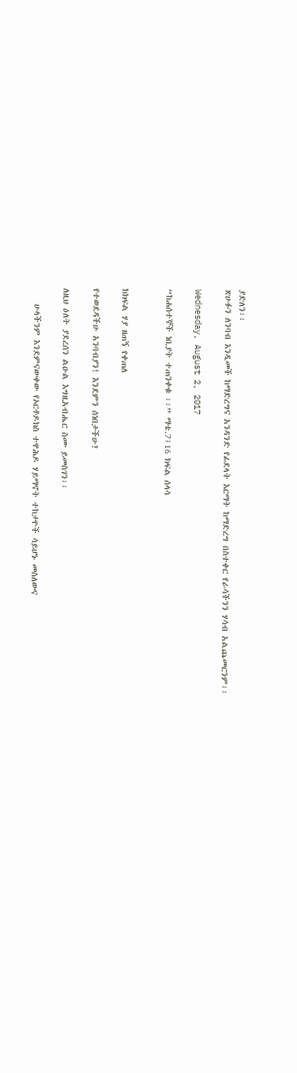ያድለን፡፡
ጽሁፉን ለንባብ እንዲመች ከማድረግና አንዳንድ የፊደላት እርማት ከማድረግ በስተቀር የራሳችንን ሃሳብ አልጨመርንም፡፡

Wednesday, August 2, 2017

“ከሐሰተኞች ነቢያት ተጠንቀቁ ፡፡” ማቴ.7፤16 ክፍል ሰላሳ


ከክፍል ሃያ ዘጠኝ የቀጠለ

የተወደዳችሁ አንባብያን! እንደምን ሰነበታችሁ?

ለዚህ ዕለት ያደረሰን ልዑል እግዚአብሔር ስሙ ይመስገን፡፡

    ሁላችንም እንደምናውቀው የኦርቶዶክስ ተዋሕዶ ሃይማኖት ተከታዮች ሳይሆኑ መስለውና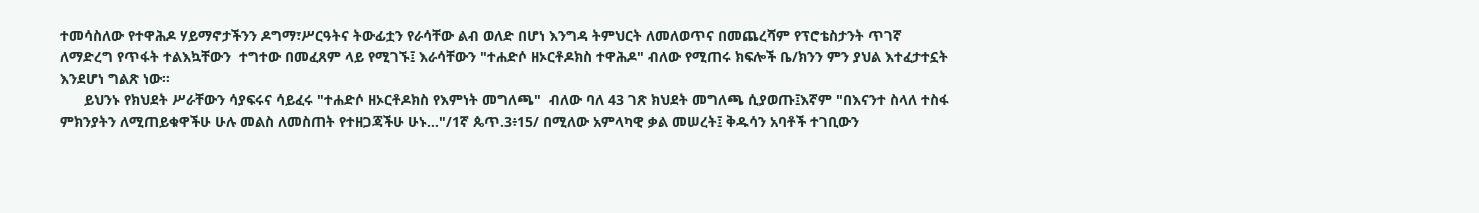ተመሳስለው የተዋሕዶ ሃይማኖታችንን ዶግማ፣ሥርዓትና ትውፊቷን የራሳቸው ልብ ወለድ በሆነ እንግዳ ትምህርት ለመለወጥና በመጨረሻም የፕሮቴስታንት ጥገኛ ለማድረግ የጥፋት ተልእኳቸውን  ተግተው በመፈጸም ላይ የሚገኙ፤ እራሳቸውን "ተሐድሶ ዘኦርቶዶክስ ተዋሕዶ" ብለው የሚጠሩ ክፍሎች ቤ/ክንን ምን ያህል እተፈታተኗት እንደሆነ ግልጽ ነው፡፡
      ይህንኑ የክህደት ሥራቸውን ሳያፍሩና ሳይፈሩ "ተሐድሶ ዘኦርቶዶክስ የእምነት መግለጫ"  ብለው ባለ 43 ገጽ ክህደት መግለጫ ሲያወጡ፤እኛም "በእናንተ ስላለ ተስፋ ምክንያትን ለሚጠይቁዋችሁ ሁሉ መልስ ለመስጠት የተዘጋጃችሁ ሁኑ…"/1ኛ ጴጥ.3፥15/ በሚለው አምላካዊ ቃል መሠረት፤ ቅዱሳን አባቶች ተገቢውን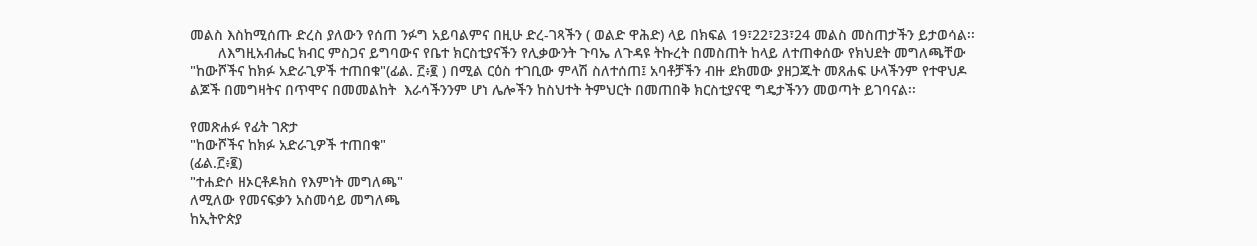መልስ እስከሚሰጡ ድረስ ያለውን የሰጠ ንፉግ አይባልምና በዚሁ ድረ-ገጻችን ( ወልድ ዋሕድ) ላይ በክፍል 19፣22፣23፣24 መልስ መስጠታችን ይታወሳል፡፡
       ለእግዚአብሔር ክብር ምስጋና ይግባውና የቤተ ክርስቲያናችን የሊቃውንት ጉባኤ ለጉዳዩ ትኩረት በመስጠት ከላይ ለተጠቀሰው የክህደት መግለጫቸው "ከውሾችና ከክፉ አድራጊዎች ተጠበቁ"(ፊል. ፫፥፪ ) በሚል ርዕስ ተገቢው ምላሽ ስለተሰጠ፤ አባቶቻችን ብዙ ደክመው ያዘጋጁት መጸሐፍ ሁላችንም የተዋህዶ ልጆች በመግዛትና በጥሞና በመመልከት  እራሳችንንም ሆነ ሌሎችን ከስህተት ትምህርት በመጠበቅ ክርስቲያናዊ ግዴታችንን መወጣት ይገባናል፡፡

የመጽሐፉ የፊት ገጽታ
"ከውሾችና ከክፉ አድራጊዎች ተጠበቁ"
(ፊል.፫፥፪)
"ተሐድሶ ዘኦርቶዶክስ የእምነት መግለጫ"
ለሚለው የመናፍቃን አስመሳይ መግለጫ
ከኢትዮጵያ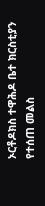ኦርቶዶክስ ተዋሕዶ ቤተ ክርስቲያን
የተሰጠ መልስ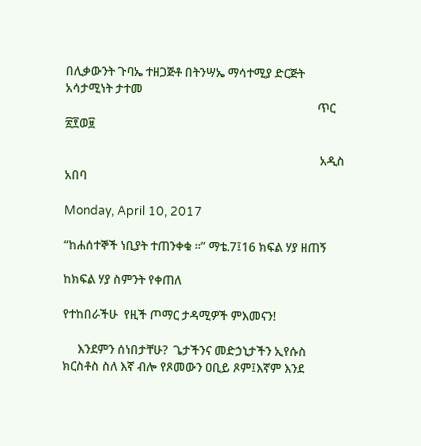በሊቃውንት ጉባኤ ተዘጋጅቶ በትንሣኤ ማሳተሚያ ድርጅት አሳታሚነት ታተመ
                                                                                    ጥር ፳፻ወ፱

                                                                                     አዲስ አበባ

Monday, April 10, 2017

“ከሐሰተኞች ነቢያት ተጠንቀቁ ፡፡” ማቴ.7፤16 ክፍል ሃያ ዘጠኝ

ከክፍል ሃያ ስምንት የቀጠለ

የተከበራችሁ  የዚች ጦማር ታዳሚዎች ምእመናን!

     እንደምን ሰነበታቸሁ?  ጌታችንና መድኃኒታችን ኢየሱስ ክርስቶስ ስለ እኛ ብሎ የጾመውን ዐቢይ ጾም፤እኛም እንደ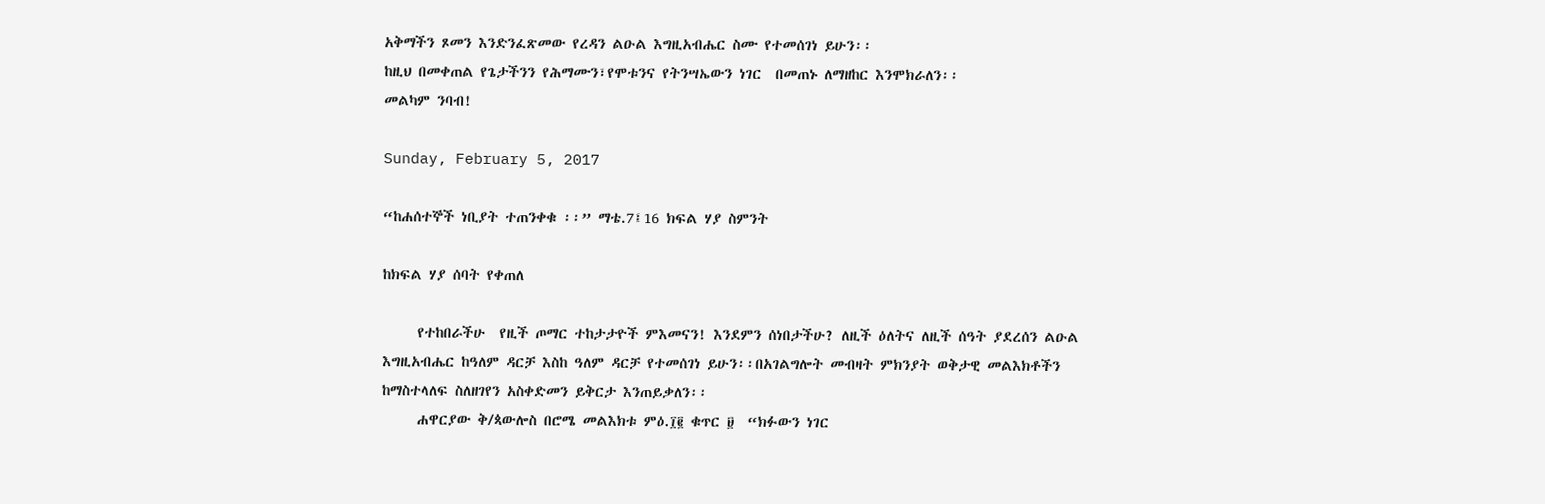አቅማችን ጾመን እንድንፈጽመው የረዳን ልዑል እግዚአብሔር ስሙ የተመሰገነ ይሁን፡፡
ከዚህ በመቀጠል የጌታችንን የሕማሙን፣የሞቱንና የትንሣኤውን ነገር  በመጠኑ ለማዘከር እንሞክራለን፡፡
መልካም ንባብ!

Sunday, February 5, 2017

“ከሐሰተኞች ነቢያት ተጠንቀቁ ፡፡” ማቴ.7፤16 ክፍል ሃያ ስምንት

ከክፍል ሃያ ሰባት የቀጠለ

     የተከበራችሁ  የዚች ጦማር ተከታታዮች ምእመናን! እንደምን ሰነበታችሁ? ለዚች ዕለትና ለዚች ሰዓት ያደረሰን ልዑል እግዚአብሔር ከዓለም ዳርቻ እስከ ዓለም ዳርቻ የተመሰገነ ይሁን፡፡በአገልግሎት መብዛት ምክንያት ወቅታዊ መልእክቶችን ከማስተላለፍ ስለዘገየን አስቀድመን ይቅርታ እንጠይቃለን፡፡
     ሐዋርያው ቅ/ጳውሎስ በሮሜ መልእክቱ ምዕ.፲፪ ቁጥር ፱  “ክፉውን ነገር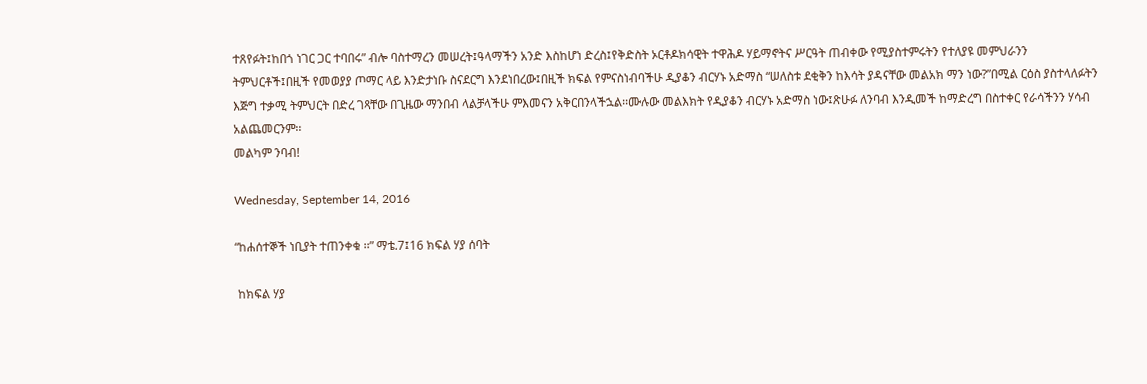ተጸየፉት፤ከበጎ ነገር ጋር ተባበሩ” ብሎ ባስተማረን መሠረት፤ዓላማችን አንድ እስከሆነ ድረስ፤የቅድስት ኦርቶዶክሳዊት ተዋሕዶ ሃይማኖትና ሥርዓት ጠብቀው የሚያስተምሩትን የተለያዩ መምህራንን ትምህርቶች፤በዚች የመወያያ ጦማር ላይ እንድታነቡ ስናደርግ እንደነበረው፤በዚች ክፍል የምናስነብባችሁ ዲያቆን ብርሃኑ አድማስ “ሠለስቱ ደቂቅን ከእሳት ያዳናቸው መልአክ ማን ነው?”በሚል ርዕስ ያስተላለፉትን እጅግ ተቃሚ ትምህርት በድረ ገጻቸው በጊዜው ማንበብ ላልቻላችሁ ምእመናን አቅርበንላችኋል፡፡ሙሉው መልእክት የዲያቆን ብርሃኑ አድማስ ነው፤ጽሁፉ ለንባብ እንዲመች ከማድረግ በስተቀር የራሳችንን ሃሳብ አልጨመርንም፡፡
መልካም ንባብ!

Wednesday, September 14, 2016

“ከሐሰተኞች ነቢያት ተጠንቀቁ ፡፡” ማቴ.7፤16 ክፍል ሃያ ሰባት

 ከክፍል ሃያ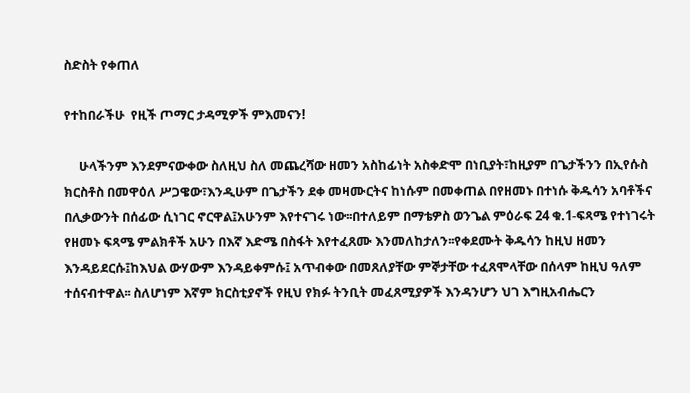ስድስት የቀጠለ

የተከበራችሁ  የዚች ጦማር ታዳሚዎች ምእመናን!

     ሁላችንም እንደምናውቀው ስለዚህ ስለ መጨረሻው ዘመን አስከፊነት አስቀድሞ በነቢያት፣ከዚያም በጌታችንን በኢየሱስ ክርስቶስ በመዋዕለ ሥጋዌው፣እንዲሁም በጌታችን ደቀ መዛሙርትና ከነሱም በመቀጠል በየዘመኑ በተነሱ ቅዱሳን አባቶችና በሊቃውንት በሰፊው ሲነገር ኖርዋል፤አሁንም እየተናገሩ ነው፡፡በተለይም በማቴዎስ ወንጌል ምዕራፍ 24 ቁ.1-ፍጻሜ የተነገሩት የዘመኑ ፍጻሜ ምልክቶች አሁን በእኛ እድሜ በስፋት እየተፈጸሙ እንመለከታለን፡፡የቀደሙት ቅዱሳን ከዚህ ዘመን እንዳይደርሱ፤ከእህል ውሃውም እንዳይቀምሱ፤ አጥብቀው በመጸለያቸው ምኞታቸው ተፈጸሞላቸው በሰላም ከዚህ ዓለም ተሰናብተዋል፡፡ ስለሆነም እኛም ክርስቲያኖች የዚህ የክፉ ትንቢት መፈጸሚያዎች እንዳንሆን ህገ እግዚአብሔርን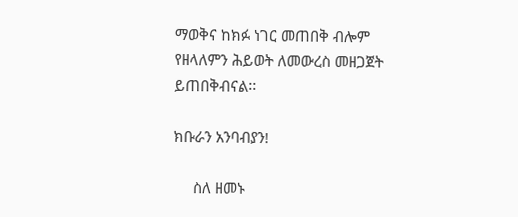ማወቅና ከክፉ ነገር መጠበቅ ብሎም የዘላለምን ሕይወት ለመውረስ መዘጋጀት ይጠበቅብናል፡፡

ክቡራን አንባብያን!

     ስለ ዘመኑ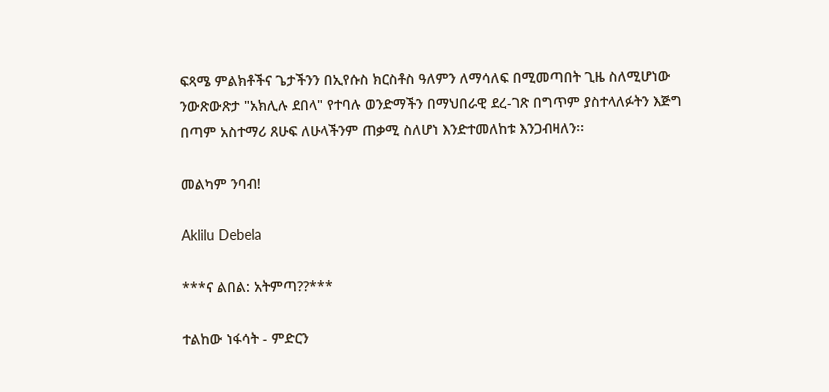ፍጻሜ ምልክቶችና ጌታችንን በኢየሱስ ክርስቶስ ዓለምን ለማሳለፍ በሚመጣበት ጊዜ ስለሚሆነው ንውጽውጽታ "አክሊሉ ደበላ" የተባሉ ወንድማችን በማህበራዊ ደረ-ገጽ በግጥም ያስተላለፉትን እጅግ በጣም አስተማሪ ጸሁፍ ለሁላችንም ጠቃሚ ስለሆነ እንድተመለከቱ እንጋብዛለን፡፡

መልካም ንባብ!

Aklilu Debela

***ና ልበል: አትምጣ??***

ተልከው ነፋሳት - ምድርን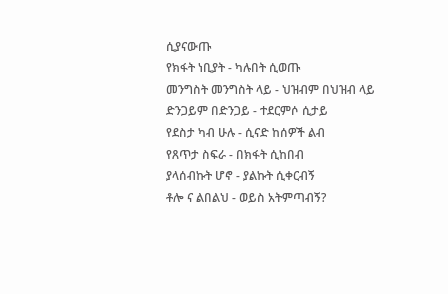ሲያናውጡ
የክፋት ነቢያት - ካሉበት ሲወጡ
መንግስት መንግስት ላይ - ህዝብም በህዝብ ላይ
ድንጋይም በድንጋይ - ተደርምሶ ሲታይ
የደስታ ካብ ሁሉ - ሲናድ ከሰዎች ልብ
የጸጥታ ስፍራ - በክፋት ሲከበብ
ያላሰብኩት ሆኖ - ያልኩት ሲቀርብኝ
ቶሎ ና ልበልህ - ወይስ አትምጣብኝ?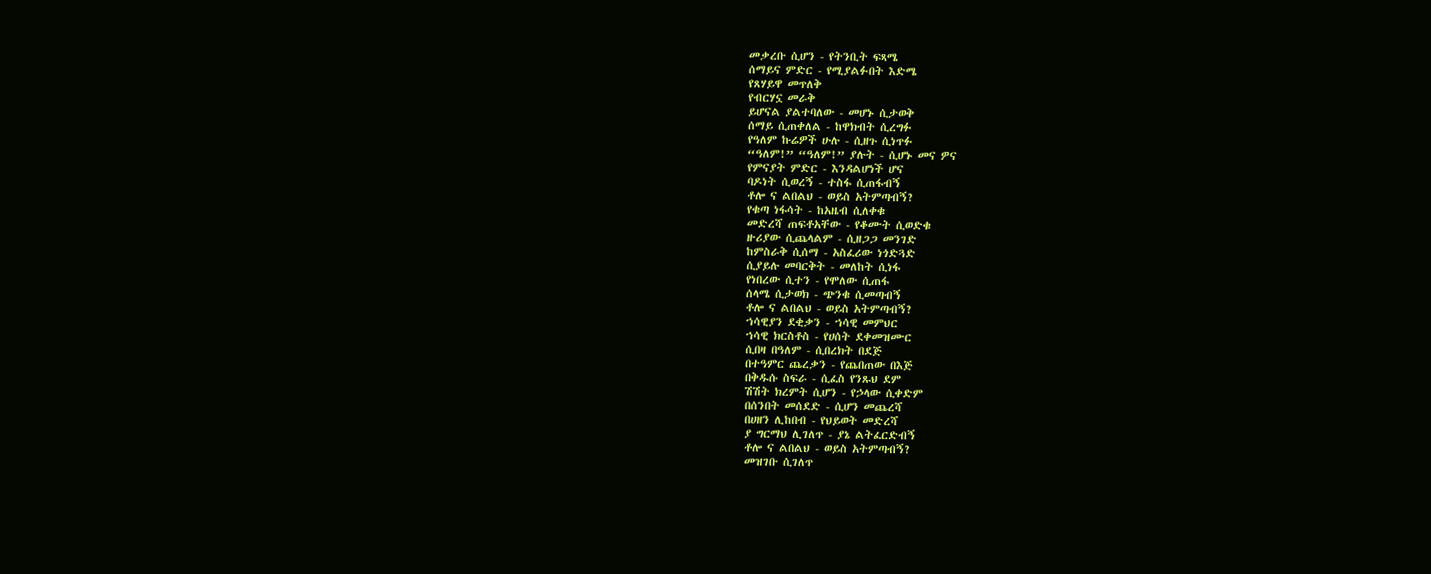መቃረቡ ሲሆን - የትንቢት ፍጻሜ
ሰማይና ምድር - የሚያልፉበት እድሜ
የጸሃይዋ መጥለቅ
የብርሃኗ መራቅ
ይሆናል ያልተባለው - መሆኑ ሲታወቅ
ሰማይ ሲጠቀለል - ከዋክብት ሲረግፉ
የዓለም ኩሬዎች ሁሉ - ሲዘጉ ሲነጥፉ
“ዓለም!” “ዓለም!” ያሉት - ሲሆኑ መና ዎና
የምናያት ምድር - እንዳልሆነች ሆና
ባዶነት ሲወረኝ - ተስፋ ሲጠፋብኝ
ቶሎ ና ልበልህ - ወይስ አትምጣብኝ?
የቁጣ ነፋሳት - ከአዜብ ሲለቀቁ
መድረሻ ጠፍቶአቸው - የቆሙት ሲወድቁ
ዙሪያው ሲጨላልም - ሲዘጋጋ መንገድ
ከምስራቅ ሲሰማ - አስፈሪው ነጎድጓድ
ሲያይሉ መባርቅት - መለከት ሲነፋ
የነበረው ሲተን - የሞለው ሲጠፋ
ሰላሜ ሲታወክ - ጭንቁ ሲመጣብኝ
ቶሎ ና ልበልህ - ወይስ አትምጣብኝ?
ኀሳዊያን ደቂቃን - ኀሳዊ መምህር
ኀሳዊ ክርስቶስ - የሀሰት ደቀመዝሙር
ሲበዛ በዓለም - ሲበረክት በደጅ
በተዓምር ጨረቃን - የጨበጠው በእጅ
በቅዱሱ ስፍራ - ሲፈስ የንጹህ ደም
ሽሽት ክረምት ሲሆን - የኃላው ሲቀድም
በሰንበት መሰደድ - ሲሆን መጨረሻ
በሀዘን ሊከበብ - የህይወት መድረሻ
ያ ግርማህ ሊገለጥ - ያኔ ልትፈርድብኝ
ቶሎ ና ልበልህ - ወይስ አትምጣብኝ?
መዝገቡ ሲገለጥ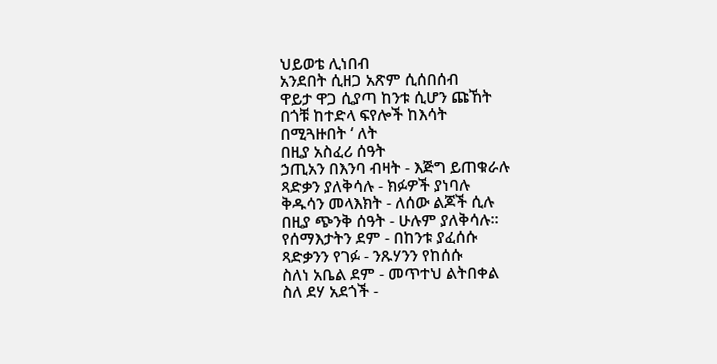ህይወቴ ሊነበብ
አንደበት ሲዘጋ አጽም ሲሰበሰብ
ዋይታ ዋጋ ሲያጣ ከንቱ ሲሆን ጩኸት
በጎቹ ከተድላ ፍየሎች ከእሳት
በሚጓዙበት ‘ ለት
በዚያ አስፈሪ ሰዓት
ኃጢአን በእንባ ብዛት - እጅግ ይጠቁራሉ
ጻድቃን ያለቅሳሉ - ክፉዎች ያነባሉ
ቅዱሳን መላእክት - ለሰው ልጆች ሲሉ
በዚያ ጭንቅ ሰዓት - ሁሉም ያለቅሳሉ፡፡
የሰማእታትን ደም - በከንቱ ያፈሰሱ
ጻድቃንን የገፉ - ንጹሃንን የከሰሱ
ስለነ አቤል ደም - መጥተህ ልትበቀል
ስለ ደሃ አደጎች -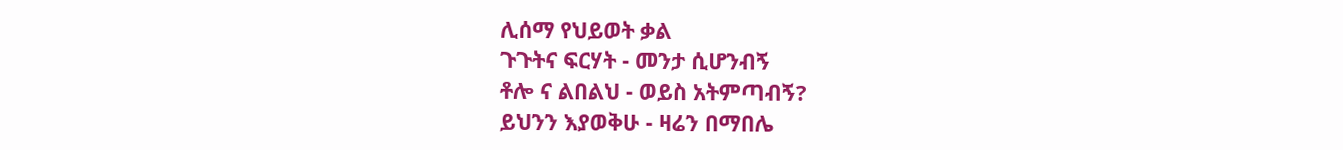ሊሰማ የህይወት ቃል
ጉጉትና ፍርሃት - መንታ ሲሆንብኝ
ቶሎ ና ልበልህ - ወይስ አትምጣብኝ?
ይህንን እያወቅሁ - ዛሬን በማበሌ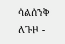ሳልሰንቅ ለጉዞ -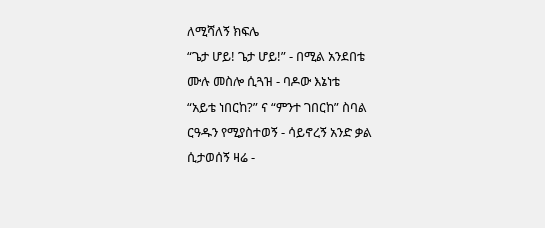ለሚሻለኝ ክፍሌ
“ጌታ ሆይ! ጌታ ሆይ!” - በሚል አንደበቴ
ሙሉ መስሎ ሲጓዝ - ባዶው እኔነቴ
“አይቴ ነበርከ?” ና “ምንተ ገበርከ” ስባል
ርዓዱን የሚያስተወኝ - ሳይኖረኝ አንድ ቃል
ሲታወሰኝ ዛሬ -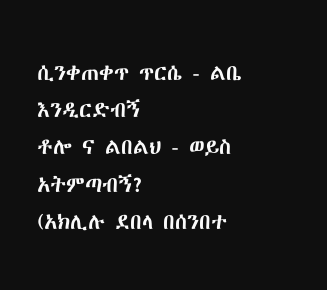ሲንቀጠቀጥ ጥርሴ - ልቤ እንዲርድብኝ
ቶሎ ና ልበልህ - ወይስ አትምጣብኝ?
(አክሊሉ ደበላ በሰንበተ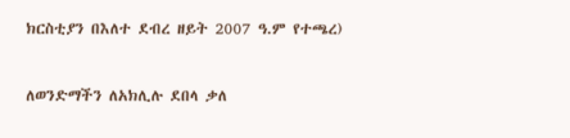ክርስቲያን በእለተ ደብረ ዘይት 2007 ዓ.ም የተጫረ)


ለወንድማችን ለአክሊሉ ደበላ ቃለ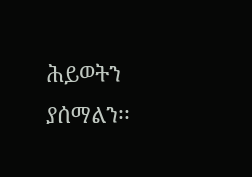ሕይወትን ያሰማልን፡፡